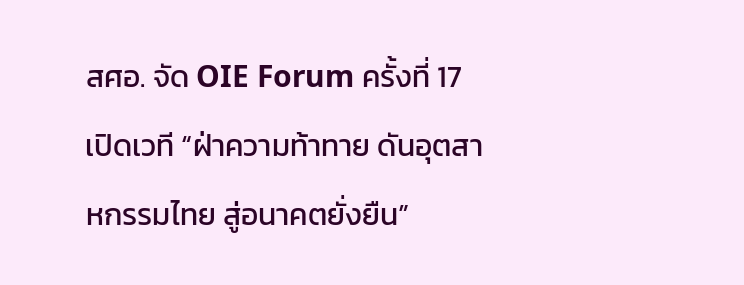สศอ. จัด OIE Forum ครั้งที่ 17 เปิดเวที “ฝ่าความท้าทาย ดันอุตสาหกรรมไทย สู่อนาคตยั่งยืน”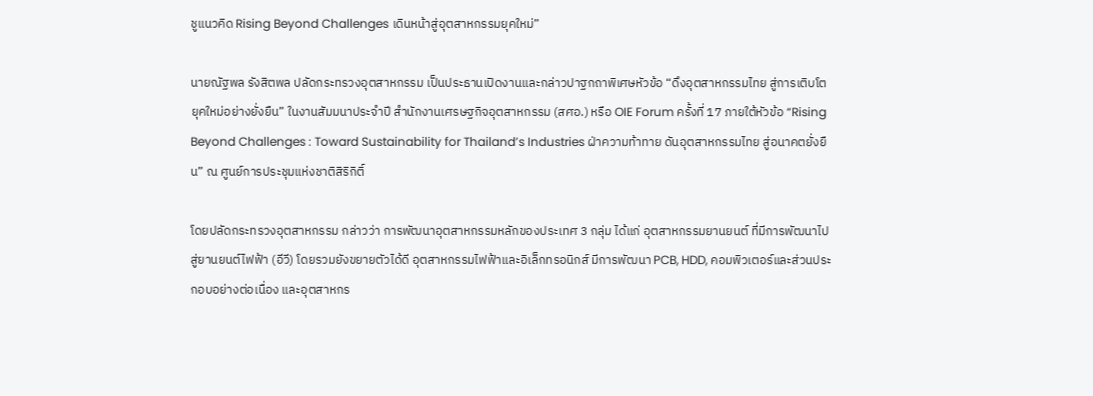ชูแนวคิด Rising Beyond Challenges เดินหน้าสู่อุตสาหกรรมยุคใหม่”

นายณัฐพล รังสิตพล ปลัดกระทรวงอุตสาหกรรม เป็นประธานเปิดงานและกล่าวปาฐกถาพิเศษหัวข้อ “ดึงอุตสาหกรรมไทย สู่การเติบโตยุคใหม่อย่างยั่งยืน” ในงานสัมมนาประจำปี สำนักงานเศรษฐกิจอุตสาหกรรม (สศอ.) หรือ OIE Forum ครั้งที่ 17 ภายใต้หัวข้อ “Rising Beyond Challenges : Toward Sustainability for Thailand’s Industries ฝ่าความท้าทาย ดันอุตสาหกรรมไทย สู่อนาคตยั่งยืน” ณ ศูนย์การประชุมแห่งชาติสิริกิติ์

โดยปลัดกระทรวงอุตสาหกรรม กล่าวว่า การพัฒนาอุตสาหกรรมหลักของประเทศ 3 กลุ่ม ได้แก่ อุตสาหกรรมยานยนต์ ที่มีการพัฒนาไปสู่ยานยนต์ไฟฟ้า (อีวี) โดยรวมยังขยายตัวได้ดี อุตสาหกรรมไฟฟ้าและอิเล็กทรอนิกส์ มีการพัฒนา PCB, HDD, คอมพิวเตอร์และส่วนประกอบอย่างต่อเนื่อง และอุตสาหกร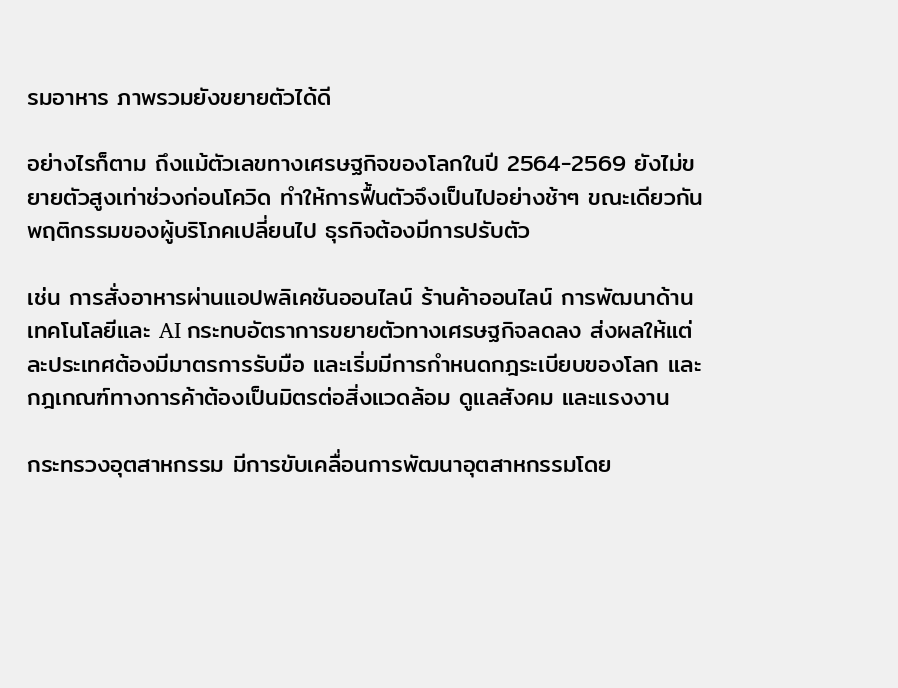รมอาหาร ภาพรวมยังขยายตัวได้ดี

อย่างไรก็ตาม ถึงแม้ตัวเลขทางเศรษฐกิจของโลกในปี 2564-2569 ยังไม่ขยายตัวสูงเท่าช่วงก่อนโควิด ทำให้การฟื้นตัวจึงเป็นไปอย่างช้าๆ ขณะเดียวกัน พฤติกรรมของผู้บริโภคเปลี่ยนไป ธุรกิจต้องมีการปรับตัว

เช่น การสั่งอาหารผ่านแอปพลิเคชันออนไลน์ ร้านค้าออนไลน์ การพัฒนาด้านเทคโนโลยีและ AI กระทบอัตราการขยายตัวทางเศรษฐกิจลดลง ส่งผลให้แต่ละประเทศต้องมีมาตรการรับมือ และเริ่มมีการกำหนดกฎระเบียบของโลก และกฎเกณฑ์ทางการค้าต้องเป็นมิตรต่อสิ่งแวดล้อม ดูแลสังคม และแรงงาน

กระทรวงอุตสาหกรรม มีการขับเคลื่อนการพัฒนาอุตสาหกรรมโดย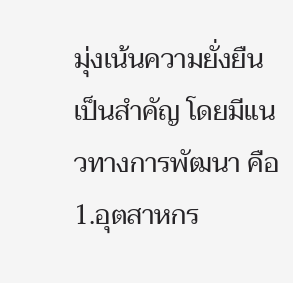มุ่งเน้นความยั่งยืนเป็นสำคัญ โดยมีแนวทางการพัฒนา คือ 1.อุตสาหกร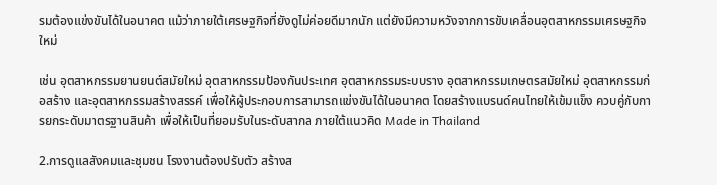รมต้องแข่งขันได้ในอนาคต แม้ว่าภายใต้เศรษฐกิจที่ยังดูไม่ค่อยดีมากนัก แต่ยังมีความหวังจากการขับเคลื่อนอุตสาหกรรมเศรษฐกิจใหม่

เช่น อุตสาหกรรมยานยนต์สมัยใหม่ อุตสาหกรรมป้องกันประเทศ อุตสาหกรรมระบบราง อุตสาหกรรมเกษตรสมัยใหม่ อุตสาหกรรมก่อสร้าง และอุตสาหกรรมสร้างสรรค์ เพื่อให้ผู้ประกอบการสามารถแข่งขันได้ในอนาคต โดยสร้างแบรนด์คนไทยให้เข้มแข็ง ควบคู่กับการยกระดับมาตรฐานสินค้า เพื่อให้เป็นที่ยอมรับในระดับสากล ภายใต้แนวคิด Made in Thailand

2.การดูแลสังคมและชุมชน โรงงานต้องปรับตัว สร้างส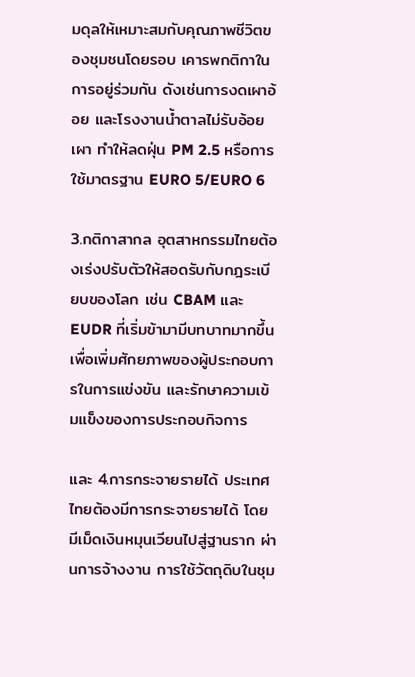มดุลให้เหมาะสมกับคุณภาพชีวิตของชุมชนโดยรอบ เคารพกติกาในการอยู่ร่วมกัน ดังเช่นการงดเผาอ้อย และโรงงานน้ำตาลไม่รับอ้อยเผา ทำให้ลดฝุ่น PM 2.5 หรือการใช้มาตรฐาน EURO 5/EURO 6

3.กติกาสากล อุตสาหกรรมไทยต้องเร่งปรับตัวให้สอดรับกับกฎระเบียบของโลก เช่น CBAM และ EUDR ที่เริ่มข้ามามีบทบาทมากขึ้น เพื่อเพิ่มศักยภาพของผู้ประกอบการในการแข่งขัน และรักษาความเข้มแข็งของการประกอบกิจการ

และ 4.การกระจายรายได้ ประเทศไทยต้องมีการกระจายรายได้ โดยมีเม็ดเงินหมุนเวียนไปสู่ฐานราก ผ่านการจ้างงาน การใช้วัตถุดิบในชุม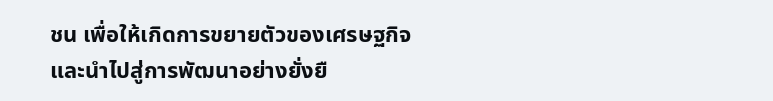ชน เพื่อให้เกิดการขยายตัวของเศรษฐกิจและนำไปสู่การพัฒนาอย่างยั่งยื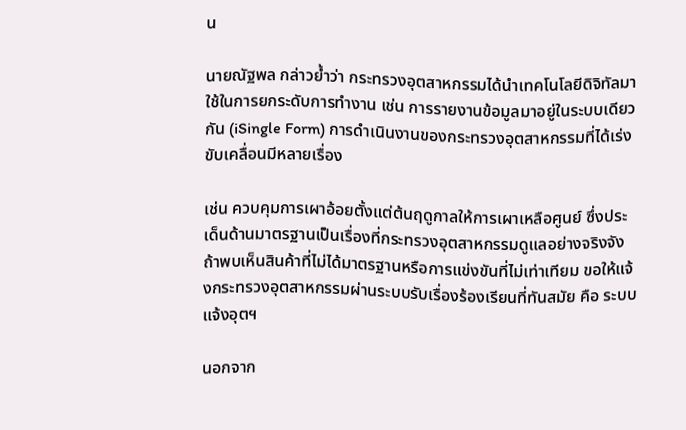น

นายณัฐพล กล่าวย้ำว่า กระทรวงอุตสาหกรรมได้นำเทคโนโลยีดิจิทัลมาใช้ในการยกระดับการทำงาน เช่น การรายงานข้อมูลมาอยู่ในระบบเดียวกัน (iSingle Form) การดำเนินงานของกระทรวงอุตสาหกรรมที่ได้เร่งขับเคลื่อนมีหลายเรื่อง

เช่น ควบคุมการเผาอ้อยตั้งแต่ต้นฤดูกาลให้การเผาเหลือศูนย์ ซึ่งประเด็นด้านมาตรฐานเป็นเรื่องที่กระทรวงอุตสาหกรรมดูแลอย่างจริงจัง ถ้าพบเห็นสินค้าที่ไม่ได้มาตรฐานหรือการแข่งขันที่ไม่เท่าเทียม ขอให้แจ้งกระทรวงอุตสาหกรรมผ่านระบบรับเรื่องร้องเรียนที่ทันสมัย คือ ระบบแจ้งอุตฯ

นอกจาก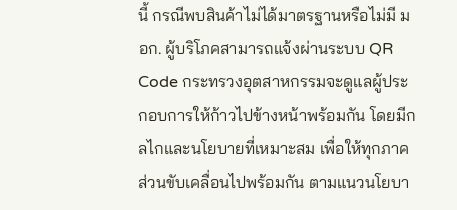นี้ กรณีพบสินค้าไม่ได้มาตรฐานหรือไม่มี มอก. ผู้บริโภคสามารถแจ้งผ่านระบบ QR Code กระทรวงอุตสาหกรรมจะดูแลผู้ประกอบการให้ก้าวไปข้างหน้าพร้อมกัน โดยมีกลไกและนโยบายที่เหมาะสม เพื่อให้ทุกภาคส่วนขับเคลื่อนไปพร้อมกัน ตามแนวนโยบา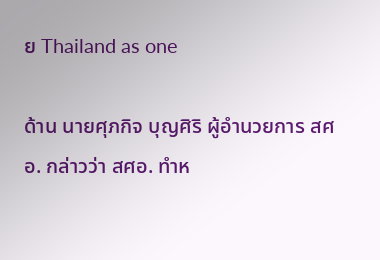ย Thailand as one

ด้าน นายศุภกิจ บุญศิริ ผู้อำนวยการ สศอ. กล่าวว่า สศอ. ทำห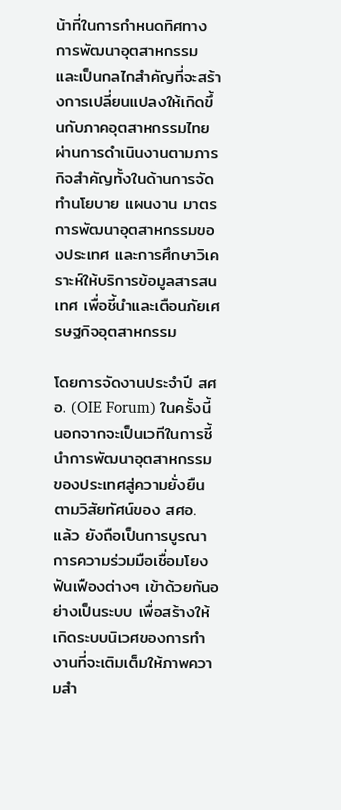น้าที่ในการกำหนดทิศทางการพัฒนาอุตสาหกรรม และเป็นกลไกสำคัญที่จะสร้างการเปลี่ยนแปลงให้เกิดขึ้นกับภาคอุตสาหกรรมไทย ผ่านการดำเนินงานตามภารกิจสำคัญทั้งในด้านการจัดทำนโยบาย แผนงาน มาตรการพัฒนาอุตสาหกรรมของประเทศ และการศึกษาวิเคราะห์ให้บริการข้อมูลสารสนเทศ เพื่อชี้นำและเตือนภัยเศรษฐกิจอุตสาหกรรม

โดยการจัดงานประจำปี สศอ. (OIE Forum) ในครั้งนี้ นอกจากจะเป็นเวทีในการชี้นำการพัฒนาอุตสาหกรรมของประเทศสู่ความยั่งยืนตามวิสัยทัศน์ของ สศอ. แล้ว ยังถือเป็นการบูรณาการความร่วมมือเชื่อมโยงฟันเฟืองต่างๆ เข้าด้วยกันอย่างเป็นระบบ เพื่อสร้างให้เกิดระบบนิเวศของการทำงานที่จะเติมเต็มให้ภาพความสำ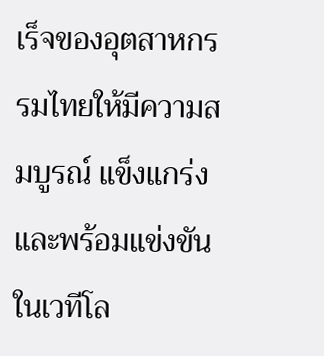เร็จของอุตสาหกรรมไทยให้มีความสมบูรณ์ แข็งแกร่ง และพร้อมแข่งขันในเวทีโล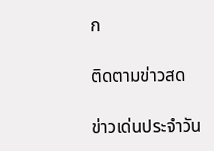ก

ติดตามข่าวสด

ข่าวเด่นประจำวัน